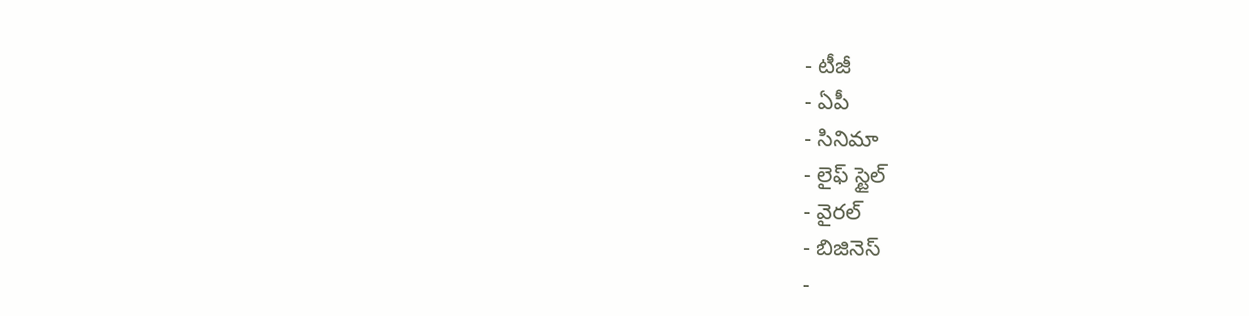- టీజీ
- ఏపీ
- సినిమా
- లైఫ్ స్టైల్
- వైరల్
- బిజినెస్
-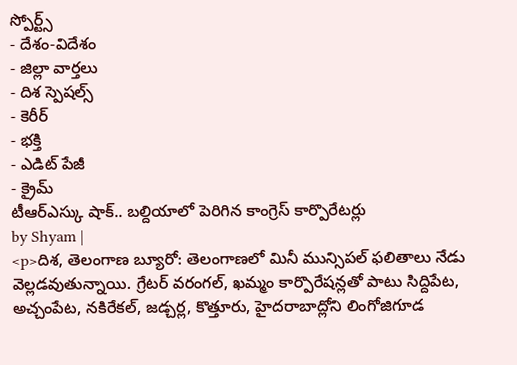స్పోర్ట్స్
- దేశం-విదేశం
- జిల్లా వార్తలు
- దిశ స్పెషల్స్
- కెరీర్
- భక్తి
- ఎడిట్ పేజీ
- క్రైమ్
టీఆర్ఎస్కు షాక్.. బల్దియాలో పెరిగిన కాంగ్రెస్ కార్పొరేటర్లు
by Shyam |
<p>దిశ, తెలంగాణ బ్యూరో: తెలంగాణలో మినీ మున్సిపల్ ఫలితాలు నేడు వెల్లడవుతున్నాయి. గ్రేటర్ వరంగల్, ఖమ్మం కార్పొరేషన్లతో పాటు సిద్దిపేట, అచ్చంపేట, నకిరేకల్, జడ్చర్ల, కొత్తూరు, హైదరాబాద్లోని లింగోజిగూడ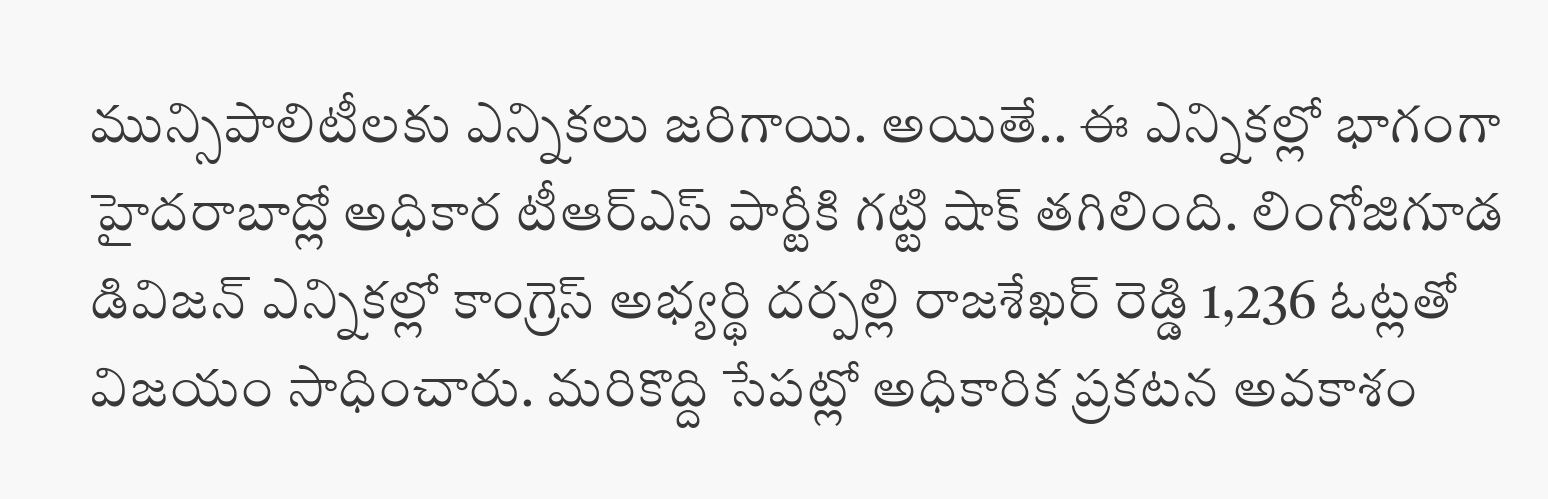మున్సిపాలిటీలకు ఎన్నికలు జరిగాయి. అయితే.. ఈ ఎన్నికల్లో భాగంగా హైదరాబాద్లో అధికార టీఆర్ఎస్ పార్టీకి గట్టి షాక్ తగిలింది. లింగోజిగూడ డివిజన్ ఎన్నికల్లో కాంగ్రెస్ అభ్యర్థి దర్పల్లి రాజశేఖర్ రెడ్డి 1,236 ఓట్లతో విజయం సాధించారు. మరికొద్ది సేపట్లో అధికారిక ప్రకటన అవకాశం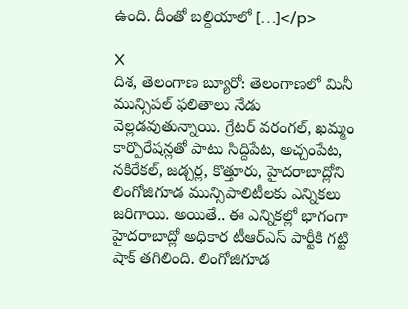ఉంది. దీంతో బల్దియాలో […]</p>

X
దిశ, తెలంగాణ బ్యూరో: తెలంగాణలో మినీ మున్సిపల్ ఫలితాలు నేడు వెల్లడవుతున్నాయి. గ్రేటర్ వరంగల్, ఖమ్మం కార్పొరేషన్లతో పాటు సిద్దిపేట, అచ్చంపేట, నకిరేకల్, జడ్చర్ల, కొత్తూరు, హైదరాబాద్లోని లింగోజిగూడ మున్సిపాలిటీలకు ఎన్నికలు జరిగాయి. అయితే.. ఈ ఎన్నికల్లో భాగంగా హైదరాబాద్లో అధికార టీఆర్ఎస్ పార్టీకి గట్టి షాక్ తగిలింది. లింగోజిగూడ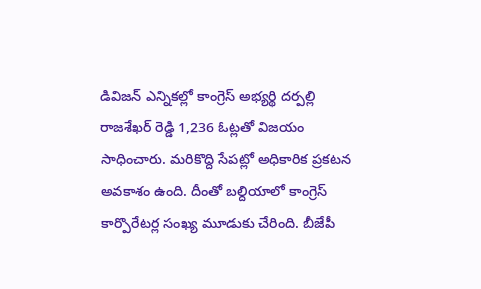డివిజన్ ఎన్నికల్లో కాంగ్రెస్ అభ్యర్థి దర్పల్లి రాజశేఖర్ రెడ్డి 1,236 ఓట్లతో విజయం సాధించారు. మరికొద్ది సేపట్లో అధికారిక ప్రకటన అవకాశం ఉంది. దీంతో బల్దియాలో కాంగ్రెస్ కార్పొరేటర్ల సంఖ్య మూడుకు చేరింది. బీజేపీ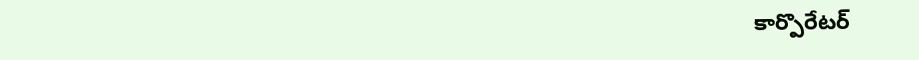కార్పొరేటర్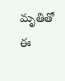మృతితో ఈ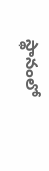స్థానంలో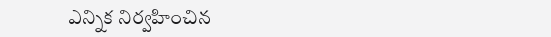ఎన్నిక నిర్వహించిన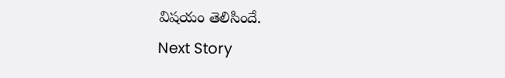విషయం తెలిసిందే.
Next Story